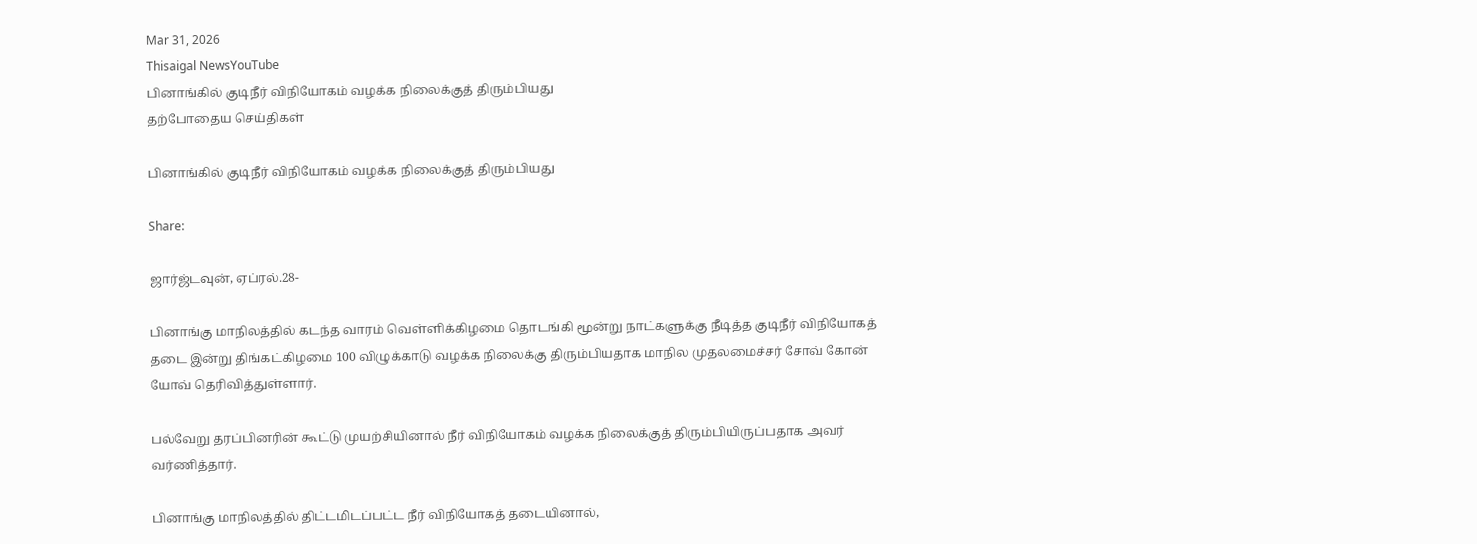Mar 31, 2026
Thisaigal NewsYouTube
பினாங்கில் குடிநீர் விநியோகம் வழக்க நிலைக்குத் திரும்பியது
தற்போதைய செய்திகள்

பினாங்கில் குடிநீர் விநியோகம் வழக்க நிலைக்குத் திரும்பியது

Share:

ஜார்ஜ்டவுன், ஏப்ரல்.28-

பினாங்கு மாநிலத்தில் கடந்த வாரம் வெள்ளிக்கிழமை தொடங்கி மூன்று நாட்களுக்கு நீடித்த குடிநீர் விநியோகத் தடை இன்று திங்கட்கிழமை 100 விழுக்காடு வழக்க நிலைக்கு திரும்பியதாக மாநில முதலமைச்சர் சோவ் கோன் யோவ் தெரிவித்துள்ளார்.

பல்வேறு தரப்பினரின் கூட்டு முயற்சியினால் நீர் விநியோகம் வழக்க நிலைக்குத் திரும்பியிருப்பதாக அவர் வர்ணித்தார்.

பினாங்கு மாநிலத்தில் திட்டமிடப்பட்ட நீர் விநியோகத் தடையினால்,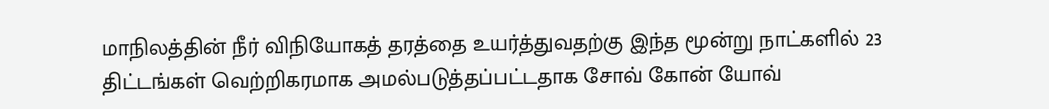மாநிலத்தின் நீர் விநியோகத் தரத்தை உயர்த்துவதற்கு இந்த மூன்று நாட்களில் 23 திட்டங்கள் வெற்றிகரமாக அமல்படுத்தப்பட்டதாக சோவ் கோன் யோவ்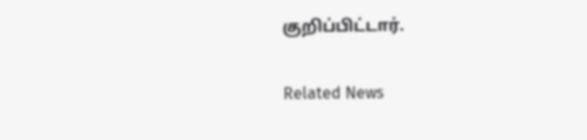குறிப்பிட்டார்.

Related News